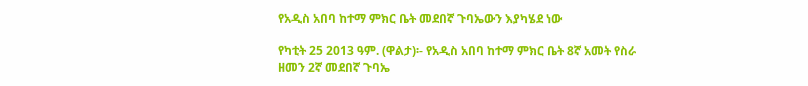የአዲስ አበባ ከተማ ምክር ቤት መደበኛ ጉባኤውን እያካሄደ ነው

የካቲት 25 2013 ዓም. (ዋልታ)፡- የአዲስ አበባ ከተማ ምክር ቤት 8ኛ አመት የስራ ዘመን 2ኛ መደበኛ ጉባኤ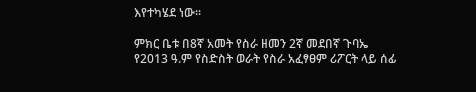እየተካሄደ ነው፡፡

ምክር ቤቱ በ8ኛ አመት የስራ ዘመን 2ኛ መደበኛ ጉባኤ የ2013 ዓ.ም የስድስት ወራት የስራ አፈፃፀም ሪፖርት ላይ ሰፊ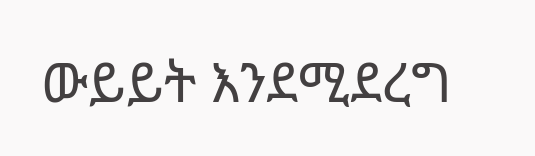ውይይት እንደሚደረግ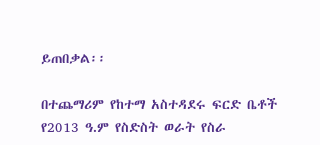ይጠበቃል፡፡

በተጨማሪም የከተማ አስተዳደሩ ፍርድ ቤቶች የ2013 ዓ.ም የስድስት ወራት የስራ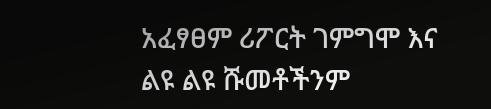አፈፃፀም ሪፖርት ገምግሞ እና ልዩ ልዩ ሹመቶችንም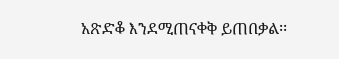አጽድቆ እንደሚጠናቀቅ ይጠበቃል፡፡